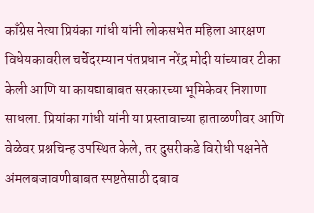काँग्रेस नेत्या प्रियंका गांधी यांनी लोकसभेत महिला आरक्षण विधेयकावरील चर्चेदरम्यान पंतप्रधान नरेंद्र मोदी यांच्यावर टीका केली आणि या कायद्याबाबत सरकारच्या भूमिकेवर निशाणा साधला. प्रियांका गांधी यांनी या प्रस्तावाच्या हाताळणीवर आणि वेळेवर प्रश्नचिन्ह उपस्थित केले, तर दुसरीकडे विरोधी पक्षनेते अंमलबजावणीबाबत स्पष्टतेसाठी दबाव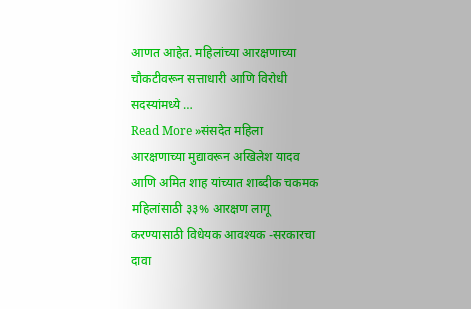आणत आहेत. महिलांच्या आरक्षणाच्या चौकटीवरून सत्ताधारी आणि विरोधी सदस्यांमध्ये …
Read More »संसदेत महिला आरक्षणाच्या मुद्यावरून अखिलेश यादव आणि अमित शाह यांच्यात शाब्दीक चकमक महिलांसाठी ३३% आरक्षण लागू करण्यासाठी विधेयक आवश्यक -सरकारचा दावा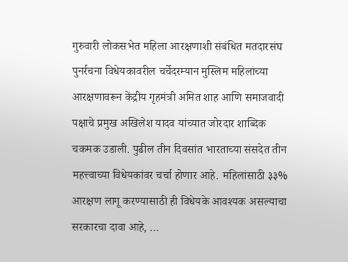गुरुवारी लोकसभेत महिला आरक्षणाशी संबंधित मतदारसंघ पुनर्रचना विधेयकावरील चर्चेदरम्यान मुस्लिम महिलांच्या आरक्षणावरून केंद्रीय गृहमंत्री अमित शाह आणि समाजवादी पक्षाचे प्रमुख अखिलेश यादव यांच्यात जोरदार शाब्दिक चकमक उडाली. पुढील तीन दिवसांत भारताच्या संसदेत तीन महत्त्वाच्या विधेयकांवर चर्चा होणार आहे. महिलांसाठी ३३% आरक्षण लागू करण्यासाठी ही विधेयके आवश्यक असल्याचा सरकारचा दावा आहे, …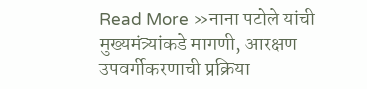Read More »नाना पटोले यांची मुख्यमंत्र्यांकडे मागणी, आरक्षण उपवर्गीकरणाची प्रक्रिया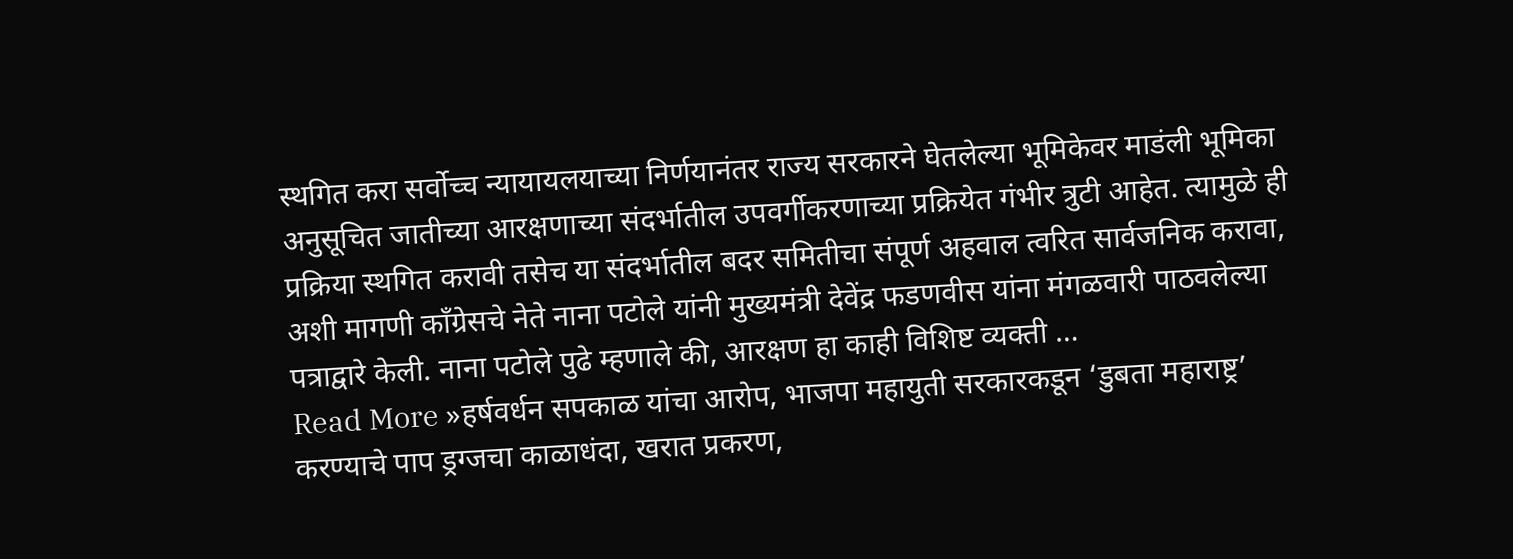स्थगित करा सर्वोच्च न्यायायलयाच्या निर्णयानंतर राज्य सरकारने घेतलेल्या भूमिकेवर माडंली भूमिका
अनुसूचित जातीच्या आरक्षणाच्या संदर्भातील उपवर्गीकरणाच्या प्रक्रियेत गंभीर त्रुटी आहेत. त्यामुळे ही प्रक्रिया स्थगित करावी तसेच या संदर्भातील बदर समितीचा संपूर्ण अहवाल त्वरित सार्वजनिक करावा, अशी मागणी काँग्रेसचे नेते नाना पटोले यांनी मुख्यमंत्री देवेंद्र फडणवीस यांना मंगळवारी पाठवलेल्या पत्राद्वारे केली. नाना पटोले पुढे म्हणाले की, आरक्षण हा काही विशिष्ट व्यक्ती …
Read More »हर्षवर्धन सपकाळ यांचा आरोप, भाजपा महायुती सरकारकडून ‘डुबता महाराष्ट्र’ करण्याचे पाप ड्रग्जचा काळाधंदा, खरात प्रकरण,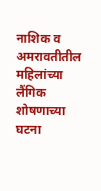नाशिक व अमरावतीतील महिलांच्या लैंगिक शोषणाच्या घटना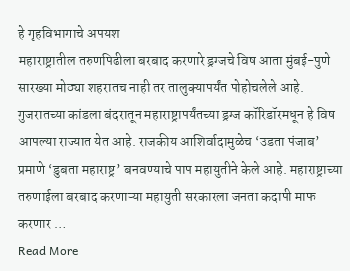हे गृहविभागाचे अपयश
महाराष्ट्रातील तरुणपिढीला बरबाद करणारे ड्रग्जचे विष आता मुंबई-पुणे सारख्या मोठ्या शहरातच नाही तर तालुक्यापर्यंत पोहोचलेले आहे. गुजरातच्या कांडला बंदरातून महाराष्ट्रापर्यंतच्या ड्रग्ज कॉरिडॉरमधून हे विष आपल्या राज्यात येत आहे. राजकीय आशिर्वादामुळेच ‘उडता पंजाब’ प्रमाणे ‘डुबता महाराष्ट्र’ बनवण्याचे पाप महायुतीने केले आहे. महाराष्ट्राच्या तरुणाईला बरबाद करणाऱ्या महायुती सरकारला जनता कदापी माफ करणार …
Read More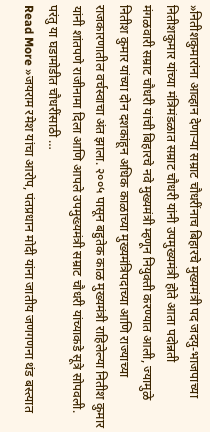»नितीशकुमारांना आव्हान देणाऱ्या सम्राट चौधरींनाच बिहारचे मुख्यमंत्री पद जदयु-भाजपाच्या नितीशकुमार यांच्या मंत्रिमंडळात सम्राट चौधरी यांनी उपमुख्यमंत्री होते आता पदोन्नती
मंगळवारी सम्राट चौधरी यांची बिहारचे नवे मुख्यमंत्री म्हणून नियुक्ती करण्यात आली, ज्यामुळे नितीश कुमार यांच्या दोन दशकांहून अधिक काळाच्या मुख्यमंत्रिपदाच्या आणि राज्याच्या राजकारणातील वर्चस्वाचा अंत झाला. २००५ पासून बहुतेक काळ मुख्यमंत्री राहिलेल्या नितीश कुमार यांनी शांतपणे राजीनामा दिला आणि आपले उपमुख्यमंत्री सम्राट चौधरी यांच्याकडे सूत्रे सोपवली. परंतु या घडामोडीत चौधरींसाठी …
Read More »जयराम रमेश यांचा आरोप, पंतप्रधान मोदी यांना जातीय जणगणना थंड बस्त्यात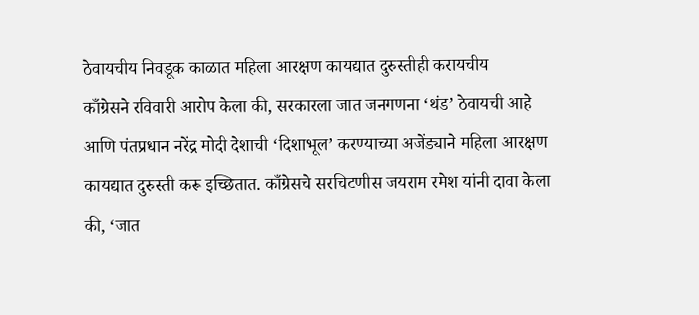ठेवायचीय निवडूक काळात महिला आरक्षण कायद्यात दुरुस्तीही करायचीय
काँग्रेसने रविवारी आरोप केला की, सरकारला जात जनगणना ‘थंड’ ठेवायची आहे आणि पंतप्रधान नरेंद्र मोदी देशाची ‘दिशाभूल’ करण्याच्या अजेंड्याने महिला आरक्षण कायद्यात दुरुस्ती करू इच्छितात. काँग्रेसचे सरचिटणीस जयराम रमेश यांनी दावा केला की, ‘जात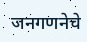जनगणनेचे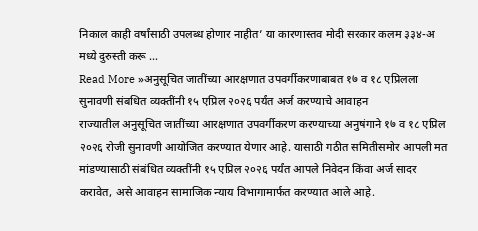निकाल काही वर्षांसाठी उपलब्ध होणार नाहीत’ या कारणास्तव मोदी सरकार कलम ३३४-अ मध्ये दुरुस्ती करू …
Read More »अनुसूचित जातींच्या आरक्षणात उपवर्गीकरणाबाबत १७ व १८ एप्रिलला सुनावणी संबधित व्यक्तींनी १५ एप्रिल २०२६ पर्यंत अर्ज करण्याचे आवाहन
राज्यातील अनुसूचित जातींच्या आरक्षणात उपवर्गीकरण करण्याच्या अनुषंगाने १७ व १८ एप्रिल २०२६ रोजी सुनावणी आयोजित करण्यात येणार आहे. यासाठी गठीत समितीसमोर आपली मत मांडण्यासाठी संबंधित व्यक्तींनी १५ एप्रिल २०२६ पर्यंत आपले निवेदन किंवा अर्ज सादर करावेत, असे आवाहन सामाजिक न्याय विभागामार्फत करण्यात आले आहे.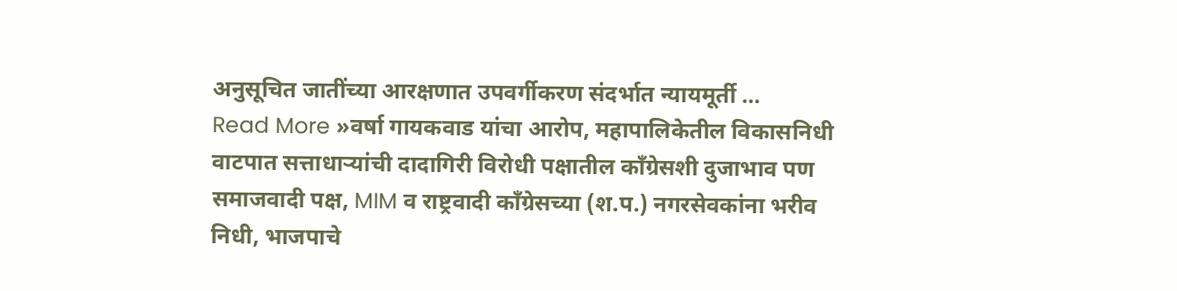अनुसूचित जातींच्या आरक्षणात उपवर्गीकरण संदर्भात न्यायमूर्ती …
Read More »वर्षा गायकवाड यांचा आरोप, महापालिकेतील विकासनिधी वाटपात सत्ताधाऱ्यांची दादागिरी विरोधी पक्षातील काँग्रेसशी दुजाभाव पण समाजवादी पक्ष, MIM व राष्ट्रवादी काँग्रेसच्या (श.प.) नगरसेवकांना भरीव निधी, भाजपाचे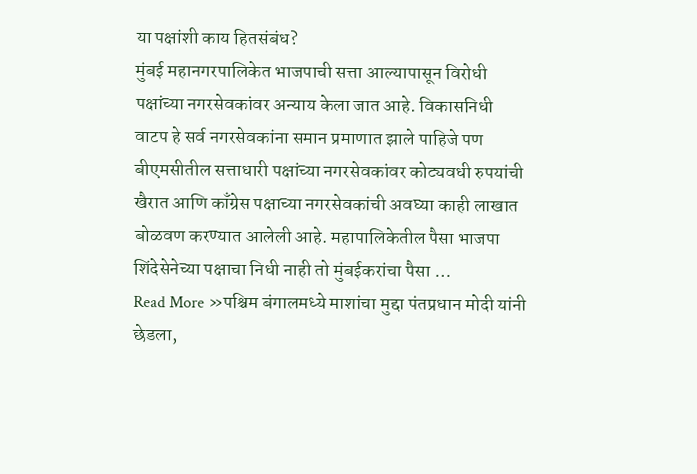या पक्षांशी काय हितसंबंध?
मुंबई महानगरपालिकेत भाजपाची सत्ता आल्यापासून विरोधी पक्षांच्या नगरसेवकांवर अन्याय केला जात आहे. विकासनिधी वाटप हे सर्व नगरसेवकांना समान प्रमाणात झाले पाहिजे पण बीएमसीतील सत्ताधारी पक्षांच्या नगरसेवकांवर कोट्यवधी रुपयांची खैरात आणि काँग्रेस पक्षाच्या नगरसेवकांची अवघ्या काही लाखात बोळवण करण्यात आलेली आहे. महापालिकेतील पैसा भाजपा शिंदेसेनेच्या पक्षाचा निधी नाही तो मुंबईकरांचा पैसा …
Read More »पश्चिम बंगालमध्ये माशांचा मुद्दा पंतप्रधान मोदी यांनी छेडला,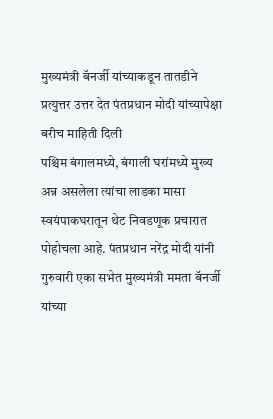मुख्यमंत्री बॅनर्जी यांच्याकडून तातडीने प्रत्युत्तर उत्तर देत पंतप्रधान मोदी यांच्यापेक्षा बरीच माहिती दिली
पश्चिम बंगालमध्ये, बंगाली घरांमध्ये मुख्य अन्न असलेला त्यांचा लाडका मासा स्वयंपाकघरातून थेट निवडणूक प्रचारात पोहोचला आहे. पंतप्रधान नरेंद्र मोदी यांनी गुरुवारी एका सभेत मुख्यमंत्री ममता बॅनर्जी यांच्या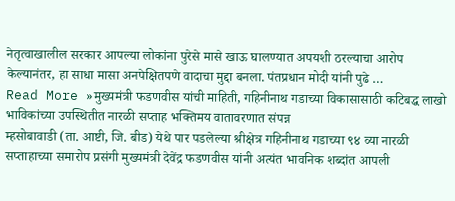नेतृत्वाखालील सरकार आपल्या लोकांना पुरेसे मासे खाऊ घालण्यात अपयशी ठरल्याचा आरोप केल्यानंतर, हा साधा मासा अनपेक्षितपणे वादाचा मुद्दा बनला. पंतप्रधान मोदी यांनी पुढे …
Read More »मुख्यमंत्री फडणवीस यांची माहिती, गहिनीनाथ गडाच्या विकासासाठी कटिबद्ध लाखो भाविकांच्या उपस्थितीत नारळी सप्ताह भक्तिमय वातावरणात संपन्न
म्हसोबावाडी (ता. आष्टी, जि. बीड) येथे पार पडलेल्या श्रीक्षेत्र गहिनीनाथ गडाच्या ९४ व्या नारळी सप्ताहाच्या समारोप प्रसंगी मुख्यमंत्री देवेंद्र फडणवीस यांनी अत्यंत भावनिक शब्दांत आपली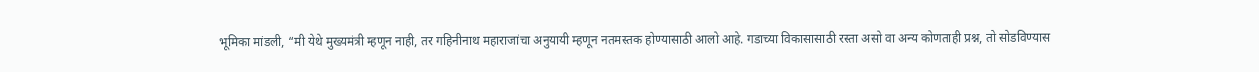भूमिका मांडली, “मी येथे मुख्यमंत्री म्हणून नाही, तर गहिनीनाथ महाराजांचा अनुयायी म्हणून नतमस्तक होण्यासाठी आलो आहे. गडाच्या विकासासाठी रस्ता असो वा अन्य कोणताही प्रश्न, तो सोडविण्यास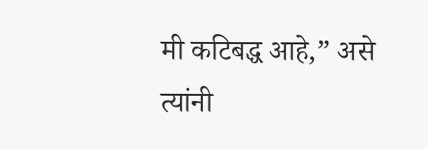मी कटिबद्ध आहे,” असे त्यांनी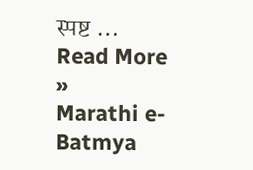स्पष्ट …
Read More »
Marathi e-Batmya